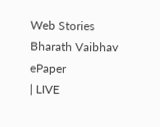Web Stories
Bharath Vaibhav
ePaper
| LIVE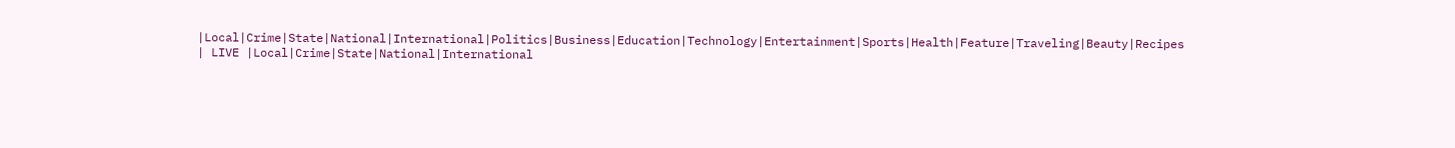|Local|Crime|State|National|International|Politics|Business|Education|Technology|Entertainment|Sports|Health|Feature|Traveling|Beauty|Recipes
| LIVE |Local|Crime|State|National|International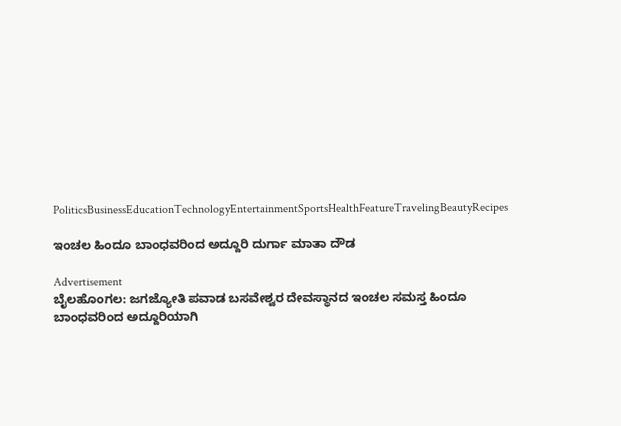PoliticsBusinessEducationTechnologyEntertainmentSportsHealthFeatureTravelingBeautyRecipes

ಇಂಚಲ ಹಿಂದೂ ಬಾಂಧವರಿಂದ ಅದ್ದೂರಿ ದುರ್ಗಾ ಮಾತಾ ದೌಡ

Advertisement
ಬೈಲಹೊಂಗಲ: ಜಗಜ್ಯೋತಿ ಪವಾಡ ಬಸವೇಶ್ವರ ದೇವಸ್ಥಾನದ ಇಂಚಲ ಸಮಸ್ತ ಹಿಂದೂ ಬಾಂಧವರಿಂದ ಅದ್ದೂರಿಯಾಗಿ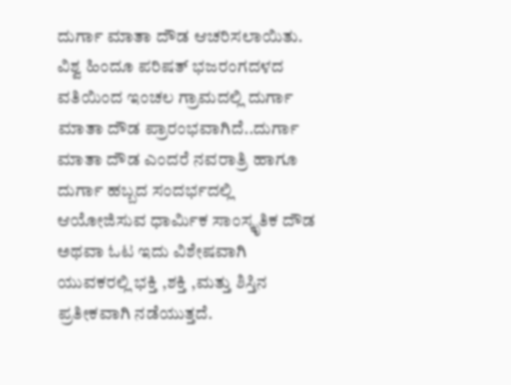ದುರ್ಗಾ ಮಾತಾ ದೌಡ ಆಚರಿಸಲಾಯಿತು.
ವಿಶ್ವ ಹಿಂದೂ ಪರಿಷತ್ ಭಜರಂಗದಳದ ವತಿಯಿಂದ ಇಂಚಲ ಗ್ರಾಮದಲ್ಲಿ ದುರ್ಗಾ ಮಾತಾ ದೌಡ ಪ್ರಾರಂಭವಾಗಿದೆ..ದುರ್ಗಾ ಮಾತಾ ದೌಡ ಎಂದರೆ ನವರಾತ್ರಿ ಹಾಗೂ ದುರ್ಗಾ ಹಬ್ಬದ ಸಂದರ್ಭದಲ್ಲಿ ಆಯೋಜಿಸುವ ಧಾರ್ಮಿಕ ಸಾಂಸ್ಕೃತಿಕ ದೌಡ ಅಥವಾ ಓಟ ಇದು ವಿಶೇಷವಾಗಿ ಯುವಕರಲ್ಲಿ ಭಕ್ತಿ ,ಶಕ್ತಿ ,ಮತ್ತು ಶಿಸ್ತಿನ ಪ್ರತೀಕವಾಗಿ ನಡೆಯುತ್ತದೆ.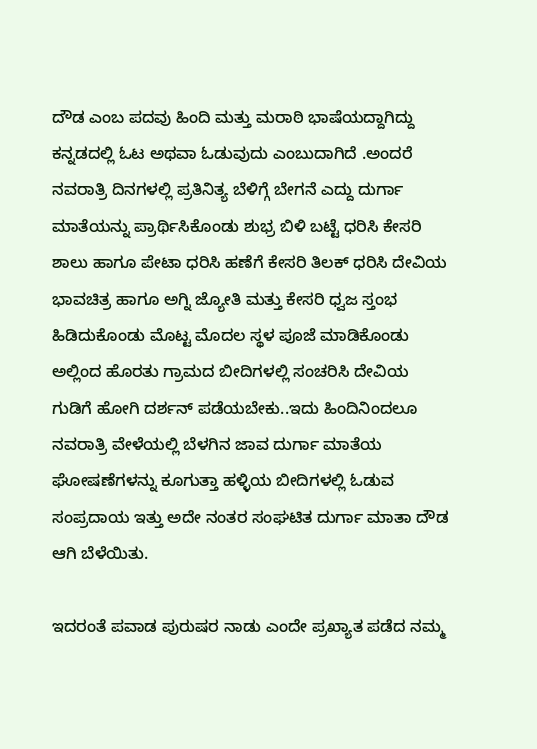ದೌಡ ಎಂಬ ಪದವು ಹಿಂದಿ ಮತ್ತು ಮರಾಠಿ ಭಾಷೆಯದ್ದಾಗಿದ್ದು ಕನ್ನಡದಲ್ಲಿ ಓಟ ಅಥವಾ ಓಡುವುದು ಎಂಬುದಾಗಿದೆ .ಅಂದರೆ ನವರಾತ್ರಿ ದಿನಗಳಲ್ಲಿ ಪ್ರತಿನಿತ್ಯ ಬೆಳಿಗ್ಗೆ ಬೇಗನೆ ಎದ್ದು ದುರ್ಗಾ ಮಾತೆಯನ್ನು ಪ್ರಾರ್ಥಿಸಿಕೊಂಡು ಶುಭ್ರ ಬಿಳಿ ಬಟ್ಟೆ ಧರಿಸಿ ಕೇಸರಿ ಶಾಲು ಹಾಗೂ ಪೇಟಾ ಧರಿಸಿ ಹಣೆಗೆ ಕೇಸರಿ ತಿಲಕ್ ಧರಿಸಿ ದೇವಿಯ ಭಾವಚಿತ್ರ ಹಾಗೂ ಅಗ್ನಿ ಜ್ಯೋತಿ ಮತ್ತು ಕೇಸರಿ ಧ್ವಜ ಸ್ತಂಭ ಹಿಡಿದುಕೊಂಡು ಮೊಟ್ಟ ಮೊದಲ ಸ್ಥಳ ಪೂಜೆ ಮಾಡಿಕೊಂಡು ಅಲ್ಲಿಂದ ಹೊರತು ಗ್ರಾಮದ ಬೀದಿಗಳಲ್ಲಿ ಸಂಚರಿಸಿ ದೇವಿಯ ಗುಡಿಗೆ ಹೋಗಿ ದರ್ಶನ್ ಪಡೆಯಬೇಕು..ಇದು ಹಿಂದಿನಿಂದಲೂ ನವರಾತ್ರಿ ವೇಳೆಯಲ್ಲಿ ಬೆಳಗಿನ ಜಾವ ದುರ್ಗಾ ಮಾತೆಯ ಘೋಷಣೆಗಳನ್ನು ಕೂಗುತ್ತಾ ಹಳ್ಳಿಯ ಬೀದಿಗಳಲ್ಲಿ ಓಡುವ ಸಂಪ್ರದಾಯ ಇತ್ತು ಅದೇ ನಂತರ ಸಂಘಟಿತ ದುರ್ಗಾ ಮಾತಾ ದೌಡ ಆಗಿ ಬೆಳೆಯಿತು.

ಇದರಂತೆ ಪವಾಡ ಪುರುಷರ ನಾಡು ಎಂದೇ ಪ್ರಖ್ಯಾತ ಪಡೆದ ನಮ್ಮ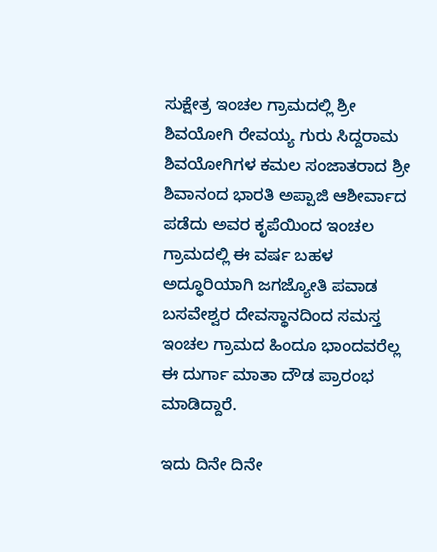ಸುಕ್ಷೇತ್ರ ಇಂಚಲ ಗ್ರಾಮದಲ್ಲಿ ಶ್ರೀ ಶಿವಯೋಗಿ ರೇವಯ್ಯ ಗುರು ಸಿದ್ದರಾಮ ಶಿವಯೋಗಿಗಳ ಕಮಲ ಸಂಜಾತರಾದ ಶ್ರೀ ಶಿವಾನಂದ ಭಾರತಿ ಅಪ್ಪಾಜಿ ಆಶೀರ್ವಾದ ಪಡೆದು ಅವರ ಕೃಪೆಯಿಂದ ಇಂಚಲ ಗ್ರಾಮದಲ್ಲಿ ಈ ವರ್ಷ ಬಹಳ ಅದ್ಧೂರಿಯಾಗಿ ಜಗಜ್ಯೋತಿ ಪವಾಡ ಬಸವೇಶ್ವರ ದೇವಸ್ಥಾನದಿಂದ ಸಮಸ್ತ ಇಂಚಲ ಗ್ರಾಮದ ಹಿಂದೂ ಭಾಂದವರೆಲ್ಲ ಈ ದುರ್ಗಾ ಮಾತಾ ದೌಡ ಪ್ರಾರಂಭ ಮಾಡಿದ್ದಾರೆ.

ಇದು ದಿನೇ ದಿನೇ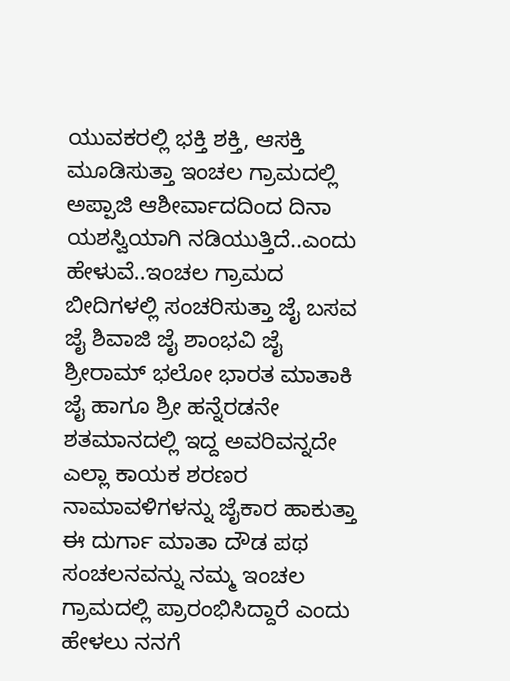ಯುವಕರಲ್ಲಿ ಭಕ್ತಿ ಶಕ್ತಿ, ಆಸಕ್ತಿ ಮೂಡಿಸುತ್ತಾ ಇಂಚಲ ಗ್ರಾಮದಲ್ಲಿ ಅಪ್ಪಾಜಿ ಆಶೀರ್ವಾದದಿಂದ ದಿನಾ ಯಶಸ್ವಿಯಾಗಿ ನಡಿಯುತ್ತಿದೆ..ಎಂದು ಹೇಳುವೆ..ಇಂಚಲ ಗ್ರಾಮದ ಬೀದಿಗಳಲ್ಲಿ ಸಂಚರಿಸುತ್ತಾ ಜೈ ಬಸವ ಜೈ ಶಿವಾಜಿ ಜೈ ಶಾಂಭವಿ ಜೈ ಶ್ರೀರಾಮ್ ಭಲೋ ಭಾರತ ಮಾತಾಕಿ ಜೈ ಹಾಗೂ ಶ್ರೀ ಹನ್ನೆರಡನೇ ಶತಮಾನದಲ್ಲಿ ಇದ್ದ ಅವರಿವನ್ನದೇ ಎಲ್ಲಾ ಕಾಯಕ ಶರಣರ ನಾಮಾವಳಿಗಳನ್ನು ಜೈಕಾರ ಹಾಕುತ್ತಾ ಈ ದುರ್ಗಾ ಮಾತಾ ದೌಡ ಪಥ ಸಂಚಲನವನ್ನು ನಮ್ಮ ಇಂಚಲ ಗ್ರಾಮದಲ್ಲಿ ಪ್ರಾರಂಭಿಸಿದ್ದಾರೆ ಎಂದು ಹೇಳಲು ನನಗೆ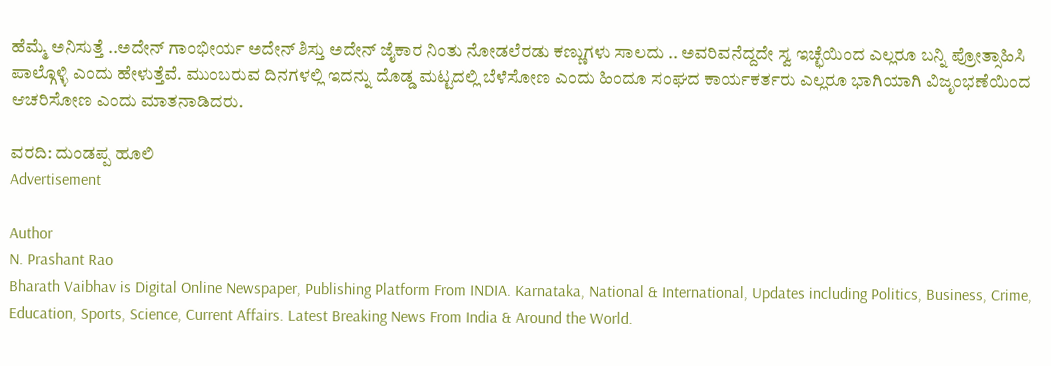ಹೆಮ್ಮೆ ಅನಿಸುತ್ತೆ ..ಅದೇನ್ ಗಾಂಭೀರ್ಯ ಅದೇನ್ ಶಿಸ್ತು ಅದೇನ್ ಜೈಕಾರ ನಿಂತು ನೋಡಲೆರಡು ಕಣ್ಣುಗಳು ಸಾಲದು .. ಅವರಿವನೆದ್ದದೇ ಸ್ವ ಇಚ್ಛೆಯಿಂದ ಎಲ್ಲರೂ ಬನ್ನಿ ಪ್ರೋತ್ಸಾಹಿಸಿ ಪಾಲ್ಗೊಳ್ಳಿ ಎಂದು ಹೇಳುತ್ತೆವೆ. ಮುಂಬರುವ ದಿನಗಳಲ್ಲಿ ಇದನ್ನು ದೊಡ್ಡ ಮಟ್ಟದಲ್ಲಿ ಬೆಳೆಸೋಣ ಎಂದು ಹಿಂದೂ ಸಂಘದ ಕಾರ್ಯಕರ್ತರು ಎಲ್ಲರೂ ಭಾಗಿಯಾಗಿ ವಿಜೃಂಭಣೆಯಿಂದ ಆಚರಿಸೋಣ ಎಂದು ಮಾತನಾಡಿದರು.

ವರದಿ: ದುಂಡಪ್ಪ ಹೂಲಿ
Advertisement

Author
N. Prashant Rao
Bharath Vaibhav is Digital Online Newspaper, Publishing Platform From INDIA. Karnataka, National & International, Updates including Politics, Business, Crime, Education, Sports, Science, Current Affairs. Latest Breaking News From India & Around the World.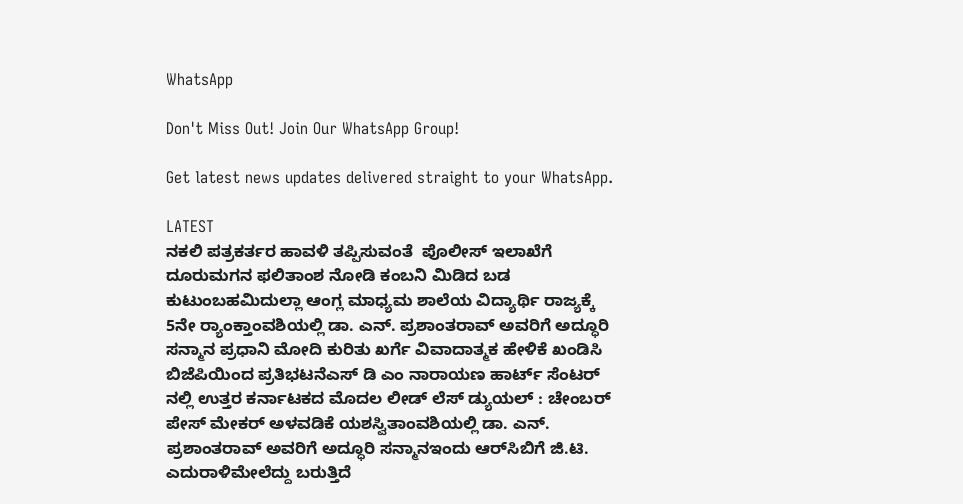WhatsApp

Don't Miss Out! Join Our WhatsApp Group!

Get latest news updates delivered straight to your WhatsApp.

LATEST
ನಕಲಿ ಪತ್ರಕರ್ತರ ಹಾವಳಿ ತಪ್ಪಿಸುವಂತೆ  ಪೊಲೀಸ್ ಇಲಾಖೆಗೆ ದೂರುಮಗನ ಫಲಿತಾಂಶ ನೋಡಿ ಕಂಬನಿ ಮಿಡಿದ ಬಡ ಕುಟುಂಬಹಮಿದುಲ್ಲಾ ಆಂಗ್ಲ ಮಾಧ್ಯಮ ಶಾಲೆಯ ವಿದ್ಯಾರ್ಥಿ ರಾಜ್ಯಕ್ಕೆ 5ನೇ ರ್‍ಯಾಂಕ್ತಾಂವಶಿಯಲ್ಲಿ ಡಾ. ಎನ್. ಪ್ರಶಾಂತರಾವ್ ಅವರಿಗೆ ಅದ್ಧೂರಿ ಸನ್ಮಾನ ಪ್ರಧಾನಿ ಮೋದಿ ಕುರಿತು ಖರ್ಗೆ ವಿವಾದಾತ್ಮಕ ಹೇಳಿಕೆ ಖಂಡಿಸಿ ಬಿಜೆಪಿಯಿಂದ ಪ್ರತಿಭಟನೆಎಸ್ ಡಿ ಎಂ ನಾರಾಯಣ ಹಾರ್ಟ್ ಸೆಂಟರ್ ನಲ್ಲಿ ಉತ್ತರ ಕರ್ನಾಟಕದ ಮೊದಲ ಲೀಡ್ ಲೆಸ್ ಡ್ಯುಯಲ್ : ಚೇಂಬರ್ ಪೇಸ್ ಮೇಕರ್ ಅಳವಡಿಕೆ ಯಶಸ್ವಿತಾಂವಶಿಯಲ್ಲಿ ಡಾ. ಎನ್. ಪ್ರಶಾಂತರಾವ್ ಅವರಿಗೆ ಅದ್ಧೂರಿ ಸನ್ಮಾನಇಂದು ಆರ್‌ಸಿಬಿಗೆ ಜಿ.ಟಿ. ಎದುರಾಳಿಮೇಲೆದ್ದು ಬರುತ್ತಿದೆ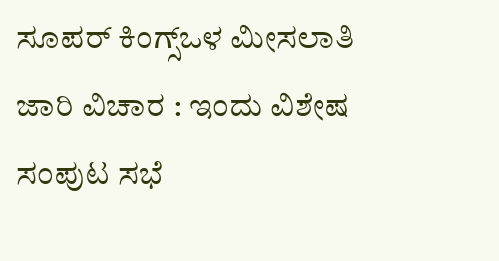ಸೂಪರ್ ಕಿಂಗ್ಸ್ಒಳ ಮೀಸಲಾತಿ ಜಾರಿ ವಿಚಾರ : ಇಂದು ವಿಶೇಷ ಸಂಪುಟ ಸಭೆ